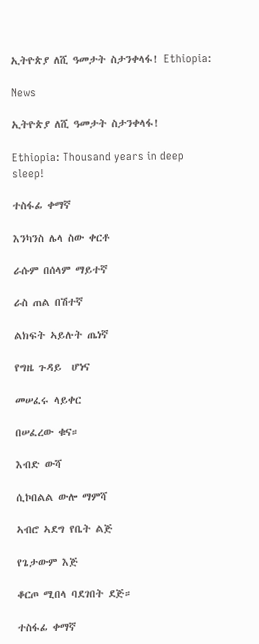ኢትዮጵያ ለሺ ዓመታት ስታንቀላፋ! Ethiopia:

News

ኢትዮጵያ ለሺ ዓመታት ስታንቀላፋ!

Ethiopia: Thousand years in deep sleep!

ተስፋፊ ቀማኛ

እንካንስ ሌላ ስው ቀርቶ

ራሱም በሰላም ማይተኛ

ራስ ጠል በሽተኛ

ልክፍት ኣይሉት ጤነኛ

የግዜ ጉዳይ  ሆነና

መሠፈሩ ላይቀር

በሠፈረው ቁና።

እብድ ውሻ

ሲኮበልል ውሎ ማምሻ

ኣብሮ ኣደግ የቤት ልጅ

የጌታውም እጅ

ቆርጦ ሚበላ ባደገበት ደጅ።

ተስፋፊ ቀማኛ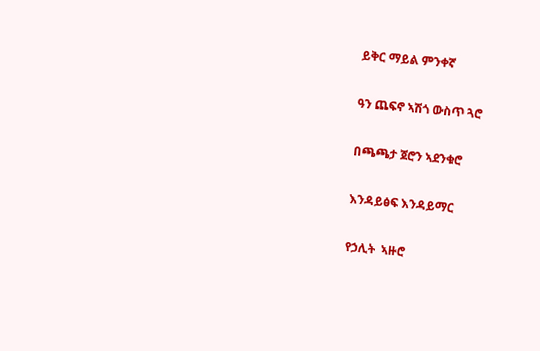ይቅር ማይል ምንቀኛ

ዓን ጨፍኖ ኣሽጎ ውስጥ ጓሮ

በጫጫታ ጀሮን ኣደንቁሮ

እንዳይፅፍ እንዳይማር

የኃሊት  ኣዙሮ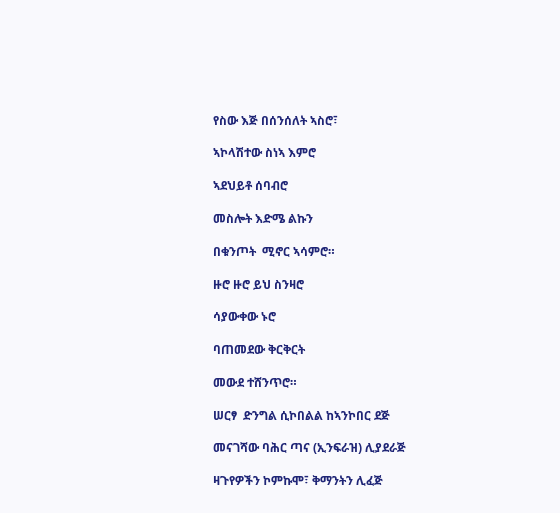የስው እጅ በሰንሰለት ኣስሮ፣

ኣኮላሽተው ስነኣ እምሮ

ኣደህይቶ ሰባብሮ

መስሎት እድሜ ልኩን

በቁንጦት  ሚኖር ኣሳምሮ።

ዙሮ ዙሮ ይህ ስንዛሮ

ሳያውቀው ኑሮ

ባጠመደው ቅርቅርት

መውደ ተሸንጥሮ።

ሠርፃ  ድንግል ሲኮበልል ከኣንኮበር ደጅ

መናገሻው ባሕር ጣና (ኢንፍራዝ) ሊያደራጅ

ዛጉየዎችን ኮምኩሞ፣ ቅማንትን ሊፈጅ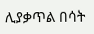ሊያቃጥል በሳት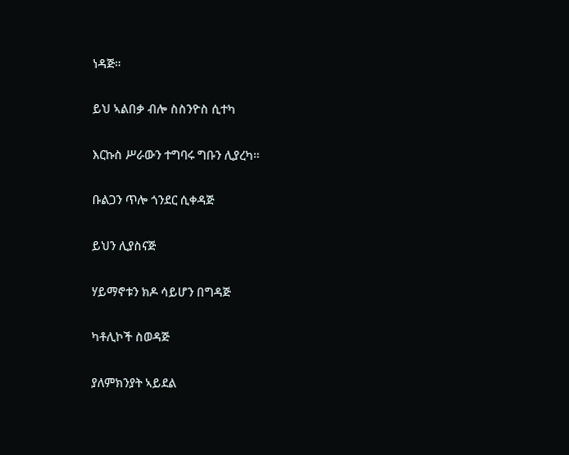ነዳጅ።

ይህ ኣልበቃ ብሎ ስስንዮስ ሲተካ

እርኩስ ሥራውን ተግባሩ ግቡን ሊያረካ።

ቡልጋን ጥሎ ጎንደር ሲቀዳጅ

ይህን ሊያስናጅ

ሃይማኖቱን ክዶ ሳይሆን በግዳጅ

ካቶሊኮች ስወዳጅ

ያለምክንያት ኣይደል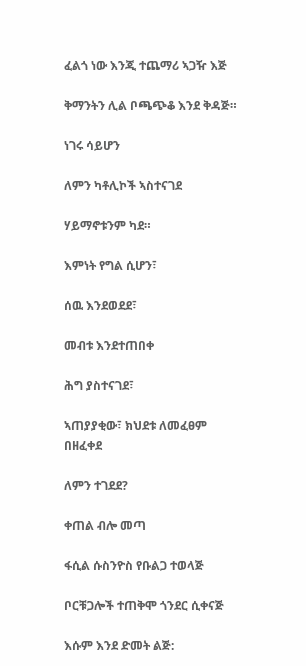ፈልጎ ነው እንጂ ተጨማሪ ኣጋዥ እጅ

ቅማንትን ሊል ቦጫጭቆ እንደ ቅዳጅ።

ነገሩ ሳይሆን

ለምን ካቶሊኮች ኣስተናገደ

ሃይማኖቱንም ካደ።

እምነት የግል ሲሆን፣

ሰዉ እንደወደደ፣

መብቱ እንደተጠበቀ

ሕግ ያስተናገደ፣

ኣጠያያቂው፣ ክህደቱ ለመፈፀም በዘፈቀደ

ለምን ተገደደ?

ቀጠል ብሎ መጣ

ፋሲል ሱስንዮስ የቡልጋ ተወላጅ

ቦርቹጋሎች ተጠቅሞ ጎንደር ሲቀናጅ

እሱም እንደ ድመት ልጅ: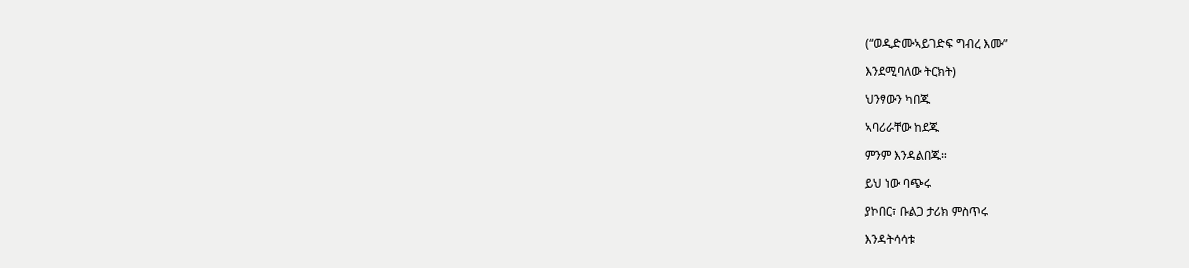(“ወዲድሙኣይገድፍ ግብረ እሙ”

እንደሚባለው ትርክት)

ህንፃውን ካበጁ

ኣባሪራቸው ከደጁ

ምንም እንዳልበጁ።

ይህ ነው ባጭሩ

ያኮበር፣ ቡልጋ ታሪክ ምስጥሩ

እንዳትሳሳቱ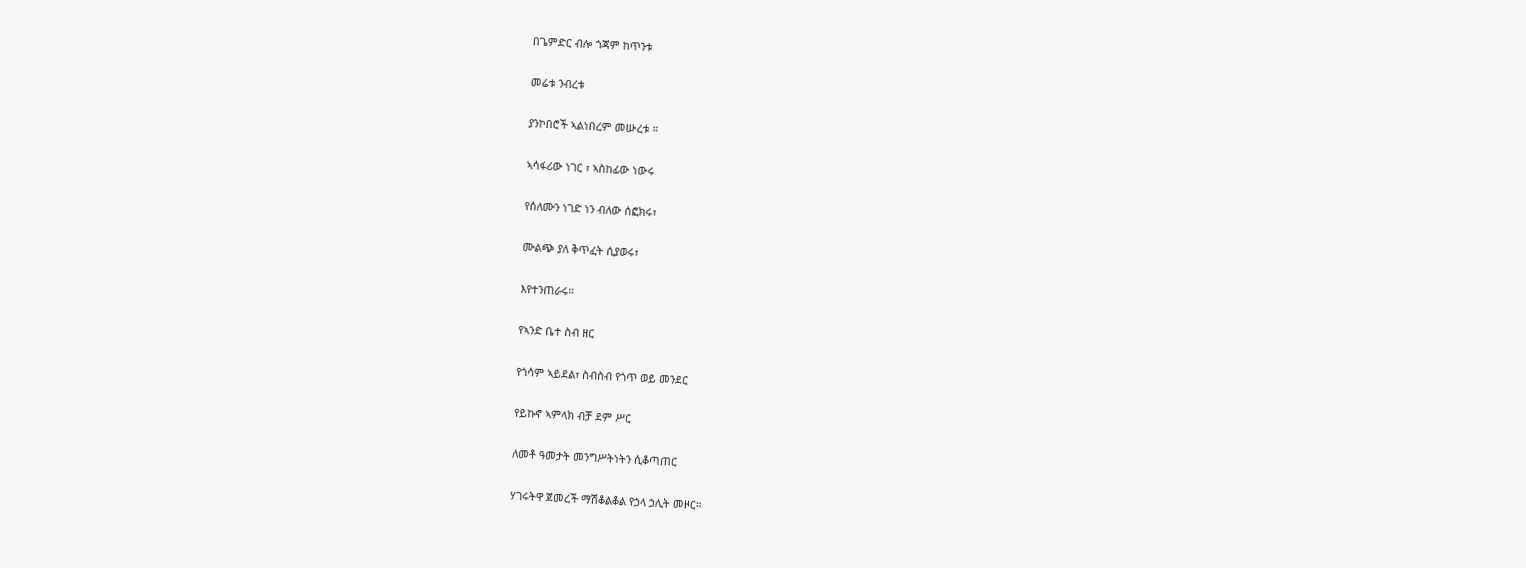በጌምድር ብሎ ጎጃም ከጥንቱ

መሬቱ ንብረቱ

ያንኮበሮች ኣልነበረም መሡረቱ ።

ኣሳፋሪው ነገር ፣ ኣስከፊው ነውሩ

የሰለሙን ነገድ ነን ብለው ሰፎክሩ፣

ሙልጭ ያለ ቅጥፈት ሲያወሩ፣

እየተንጠራሩ።

የኣንድ ቤተ ስብ ዘር

የጎሳም ኣይደል፣ ስብስብ የጎጥ ወይ መንደር

የይኩኖ ኣምላክ ብቻ ደም ሥር

ለመቶ ዓመታት መንግሥትነትን ሲቆጣጠር

ሃገሩትዋ ጀመረች ማሽቆልቆል የኃላ ኃሊት መዞር።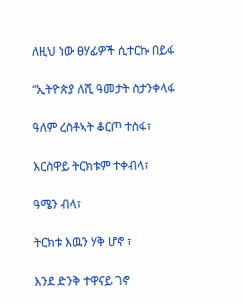ለዚህ ነው ፀሃፊዎች ሲተርኩ በይፋ

“ኢትዮጵያ ለሺ ዓመታት ስታንቀላፋ

ዓለም ረስቶኣት ቆርጦ ተስፋ፣

እርስዋይ ትርክቱም ተቀብላ፣

ዓሜን ብላ፣

ትርክቱ እዉን ሃቅ ሆኖ ፣

እንደ ድንቅ ተዋናይ ገኖ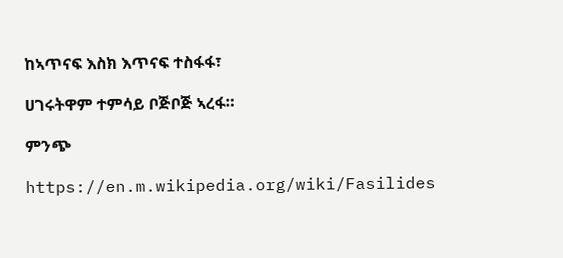ከኣጥናፍ እስክ እጥናፍ ተስፋፋ፣

ሀገሩትዋም ተምሳይ ቦጅቦጅ ኣረፋ።

ምንጭ

https://en.m.wikipedia.org/wiki/Fasilides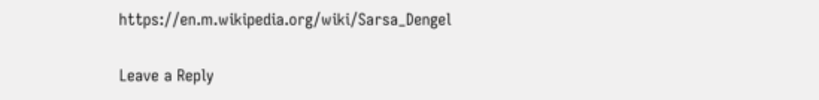https://en.m.wikipedia.org/wiki/Sarsa_Dengel

Leave a Reply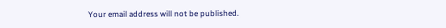Your email address will not be published.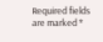Required fields are marked *